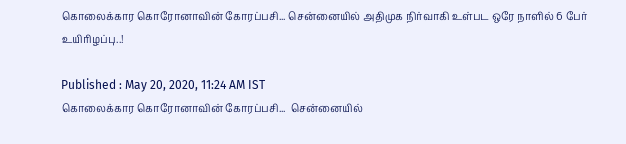கொலைக்கார கொரோனாவின் கோரப்பசி... சென்னையில் அதிமுக நிர்வாகி உள்பட ஒரே நாளில் 6 பேர் உயிரிழப்பு..!

Published : May 20, 2020, 11:24 AM IST
கொலைக்கார கொரோனாவின் கோரப்பசி...  சென்னையில்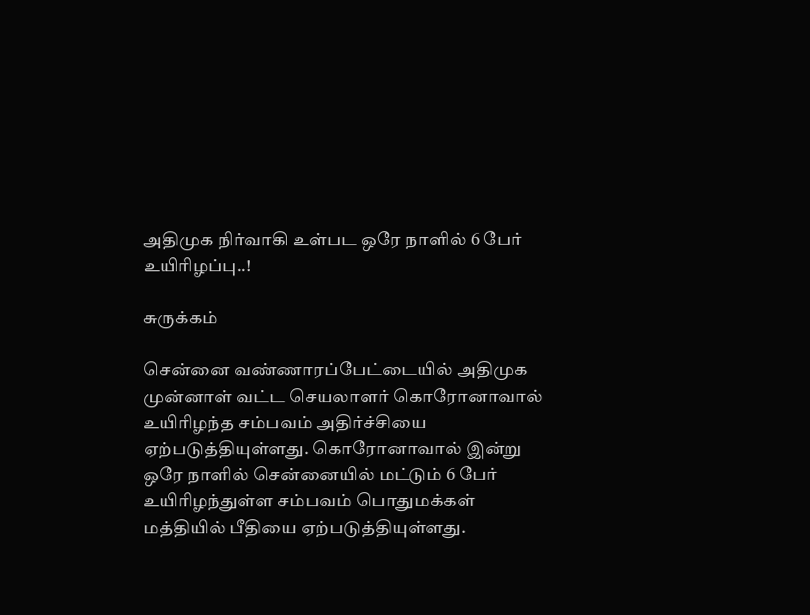அதிமுக நிர்வாகி உள்பட ஒரே நாளில் 6 பேர் உயிரிழப்பு..!

சுருக்கம்

சென்னை வண்ணாரப்பேட்டையில் அதிமுக முன்னாள் வட்ட செயலாளர் கொரோனாவால் உயிரிழந்த சம்பவம் அதிர்ச்சியை ஏற்படுத்தியுள்ளது. கொரோனாவால் இன்று ஒரே நாளில் சென்னையில் மட்டும் 6 பேர் உயிரிழந்துள்ள சம்பவம் பொதுமக்கள் மத்தியில் பீதியை ஏற்படுத்தியுள்ளது.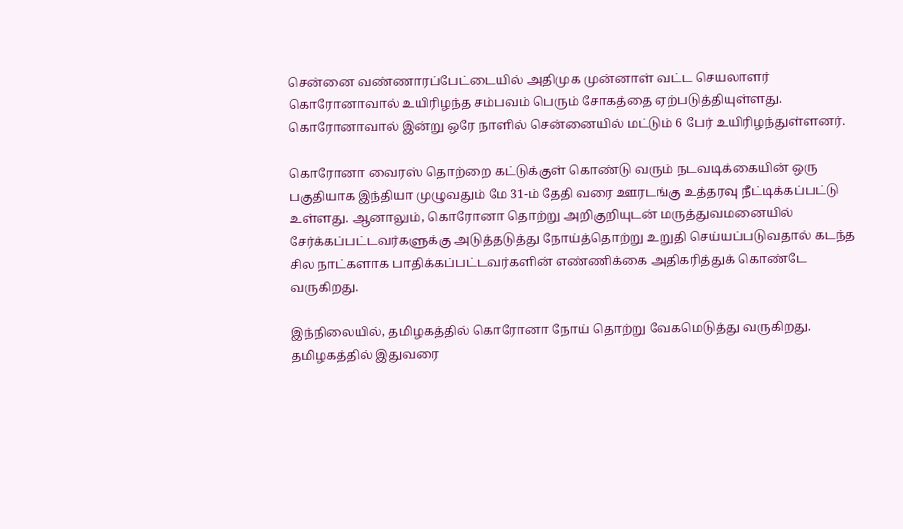சென்னை வண்ணாரப்பேட்டையில் அதிமுக முன்னாள் வட்ட செயலாளர் கொரோனாவால் உயிரிழந்த சம்பவம் பெரும் சோகத்தை ஏற்படுத்தியுள்ளது. கொரோனாவால் இன்று ஒரே நாளில் சென்னையில் மட்டும் 6 பேர் உயிரிழந்துள்ளனர்.

கொரோனா வைரஸ் தொற்றை கட்டுக்குள் கொண்டு வரும் நடவடிக்கையின் ஒரு பகுதியாக இந்தியா முழுவதும் மே 31-ம் தேதி வரை ஊரடங்கு உத்தரவு நீட்டிக்கப்பட்டு உள்ளது. ஆனாலும், கொரோனா தொற்று அறிகுறியுடன் மருத்துவமனையில் சேர்க்கப்பட்டவர்களுக்கு அடுத்தடுத்து நோய்த்தொற்று உறுதி செய்யப்படுவதால் கடந்த சில நாட்களாக பாதிக்கப்பட்டவர்களின் எண்ணிக்கை அதிகரித்துக் கொண்டே வருகிறது.

இந்நிலையில், தமிழகத்தில் கொரோனா நோய் தொற்று வேகமெடுத்து வருகிறது. தமிழகத்தில் இதுவரை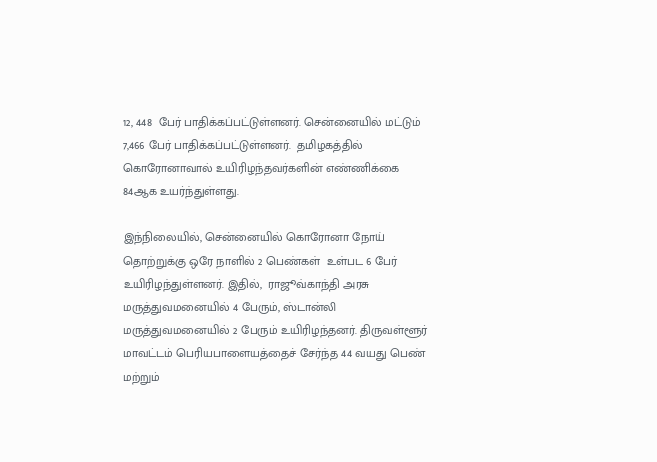12, 448  பேர் பாதிக்கப்பட்டுள்ளனர். சென்னையில் மட்டும் 7,466 பேர் பாதிக்கப்பட்டுள்ளனர்.  தமிழகத்தில் கொரோனாவால் உயிரிழந்தவர்களின் எண்ணிக்கை 84ஆக உயர்ந்துள்ளது.

இந்நிலையில், சென்னையில் கொரோனா நோய் தொற்றுக்கு ஒரே நாளில் 2 பெண்கள்  உள்பட 6 பேர் உயிரிழந்துள்ளனர். இதில்,  ராஜூவ்காந்தி அரசு மருத்துவமனையில் 4 பேரும், ஸ்டான்லி  மருத்துவமனையில் 2 பேரும் உயிரிழந்தனர். திருவள்ளூர் மாவட்டம் பெரியபாளையத்தைச் சேர்ந்த 44 வயது பெண் மற்றும்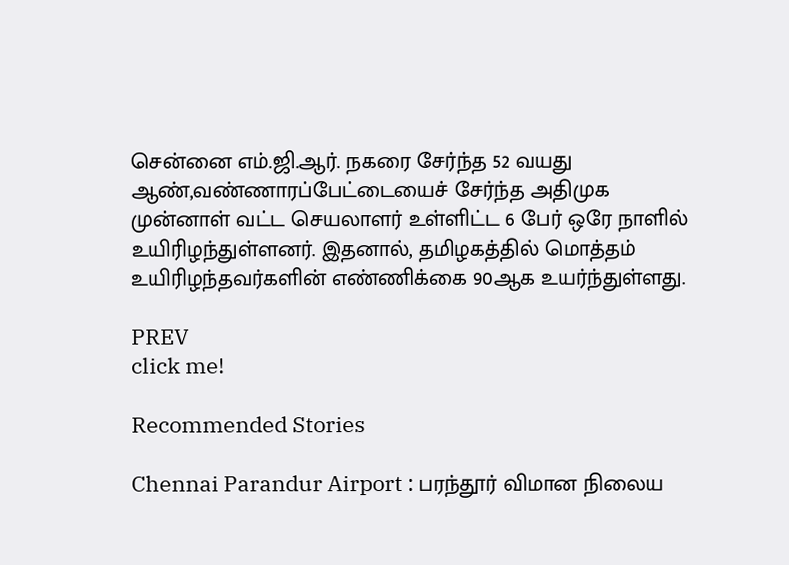சென்னை எம்.ஜி.ஆர். நகரை சேர்ந்த 52 வயது ஆண்,வண்ணாரப்பேட்டையைச் சேர்ந்த அதிமுக முன்னாள் வட்ட செயலாளர் உள்ளிட்ட 6 பேர் ஒரே நாளில் உயிரிழந்துள்ளனர். இதனால், தமிழகத்தில் மொத்தம் உயிரிழந்தவர்களின் எண்ணிக்கை 90ஆக உயர்ந்துள்ளது.

PREV
click me!

Recommended Stories

Chennai Parandur Airport : பரந்தூர் விமான நிலைய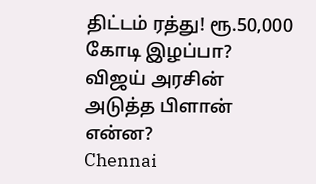திட்டம் ரத்து! ரூ.50,000 கோடி இழப்பா? விஜய் அரசின் அடுத்த பிளான் என்ன?
Chennai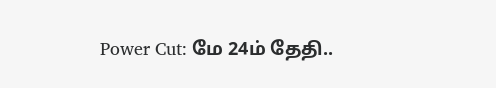Power Cut: மே 24ம் தேதி..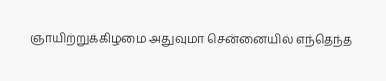ஞாயிற்றுக்கிழமை அதுவுமா சென்னையில் எந்தெந்த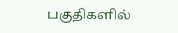பகுதிகளில்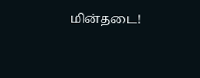மின்தடை!